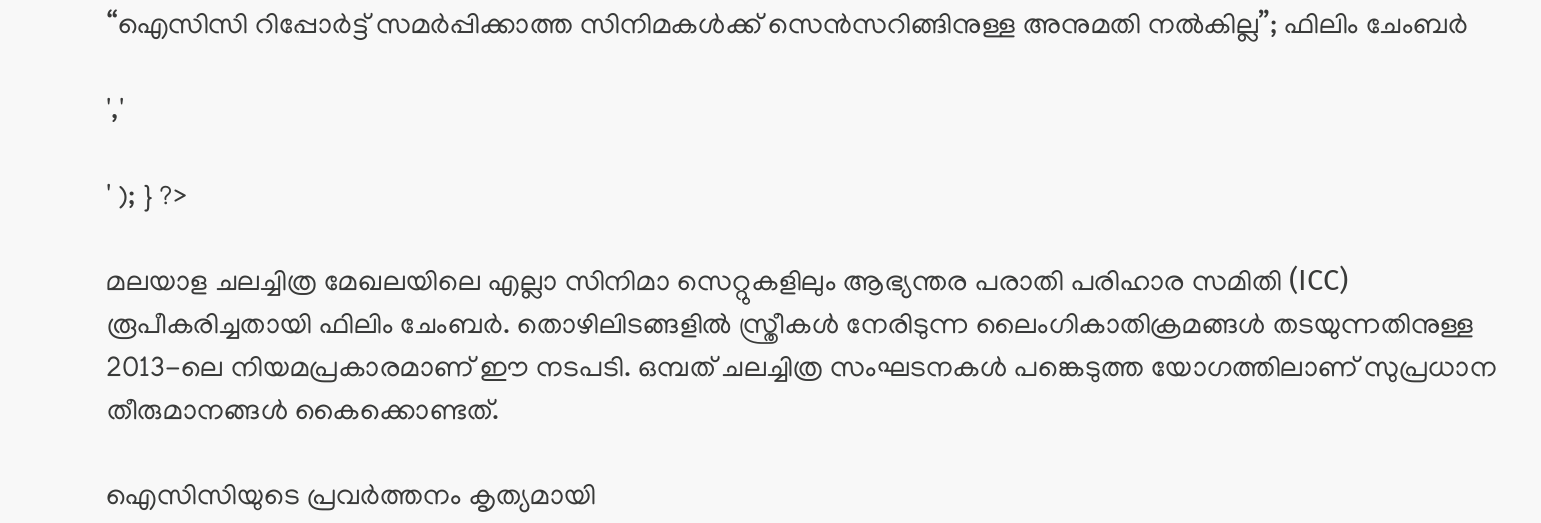“ഐസിസി റിപ്പോർട്ട് സമർപ്പിക്കാത്ത സിനിമകൾക്ക് സെൻസറിങ്ങിനുള്ള അനുമതി നൽകില്ല”; ഫിലിം ചേംബർ

','

' ); } ?>

മലയാള ചലച്ചിത്ര മേഖലയിലെ എല്ലാ സിനിമാ സെറ്റുകളിലും ആഭ്യന്തര പരാതി പരിഹാര സമിതി (ICC) രൂപീകരിച്ചതായി ഫിലിം ചേംബർ. തൊഴിലിടങ്ങളിൽ സ്ത്രീകൾ നേരിടുന്ന ലൈംഗികാതിക്രമങ്ങൾ തടയുന്നതിനുള്ള 2013-ലെ നിയമപ്രകാരമാണ് ഈ നടപടി. ഒമ്പത് ചലച്ചിത്ര സംഘടനകൾ പങ്കെടുത്ത യോഗത്തിലാണ് സുപ്രധാന തീരുമാനങ്ങൾ കൈക്കൊണ്ടത്.

ഐസിസിയുടെ പ്രവർത്തനം കൃത്യമായി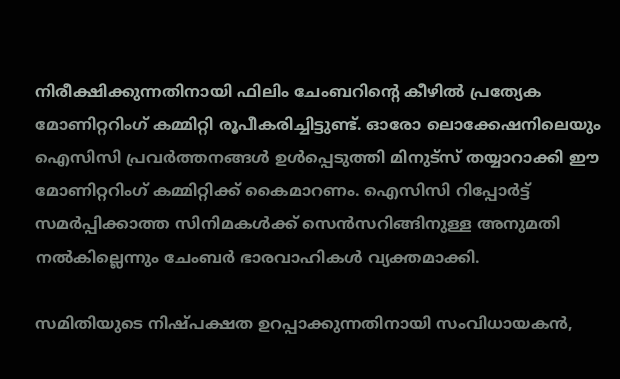നിരീക്ഷിക്കുന്നതിനായി ഫിലിം ചേംബറിന്റെ കീഴിൽ പ്രത്യേക മോണിറ്ററിംഗ് കമ്മിറ്റി രൂപീകരിച്ചിട്ടുണ്ട്. ഓരോ ലൊക്കേഷനിലെയും ഐസിസി പ്രവർത്തനങ്ങൾ ഉൾപ്പെടുത്തി മിനുട്‌സ് തയ്യാറാക്കി ഈ മോണിറ്ററിംഗ് കമ്മിറ്റിക്ക് കൈമാറണം. ഐസിസി റിപ്പോർട്ട് സമർപ്പിക്കാത്ത സിനിമകൾക്ക് സെൻസറിങ്ങിനുള്ള അനുമതി നൽകില്ലെന്നും ചേംബർ ഭാരവാഹികൾ വ്യക്തമാക്കി.

സമിതിയുടെ നിഷ്പക്ഷത ഉറപ്പാക്കുന്നതിനായി സംവിധായകൻ,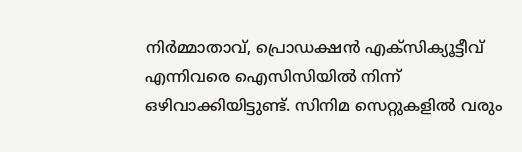നിർമ്മാതാവ്, പ്രൊഡക്ഷൻ എക്സിക്യൂട്ടീവ് എന്നിവരെ ഐസിസിയിൽ നിന്ന് ഒഴിവാക്കിയിട്ടുണ്ട്. സിനിമ സെറ്റുകളിൽ വരും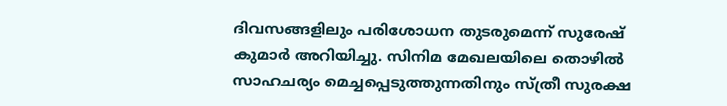ദിവസങ്ങളിലും പരിശോധന തുടരുമെന്ന് സുരേഷ് കുമാർ അറിയിച്ചു. സിനിമ മേഖലയിലെ തൊഴിൽ സാഹചര്യം മെച്ചപ്പെടുത്തുന്നതിനും സ്ത്രീ സുരക്ഷ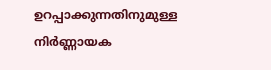ഉറപ്പാക്കുന്നതിനുമുള്ള നിർണ്ണായക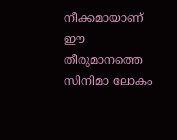നീക്കമായാണ് ഈ തീരുമാനത്തെ സിനിമാ ലോകം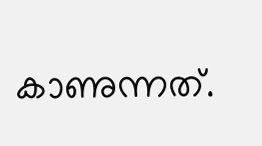കാണുന്നത്.